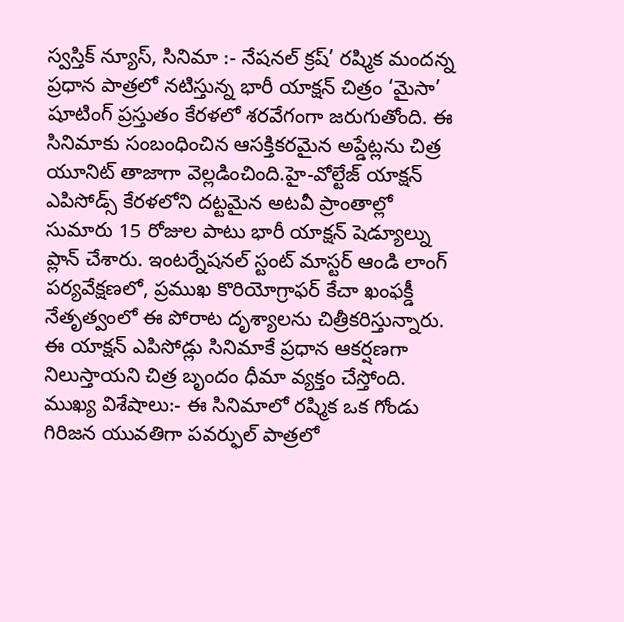స్వస్తిక్ న్యూస్, సినిమా :- నేషనల్ క్రష్’ రష్మిక మందన్న ప్రధాన పాత్రలో నటిస్తున్న భారీ యాక్షన్ చిత్రం ‘మైసా’ షూటింగ్ ప్రస్తుతం కేరళలో శరవేగంగా జరుగుతోంది. ఈ సినిమాకు సంబంధించిన ఆసక్తికరమైన అప్డేట్లను చిత్ర యూనిట్ తాజాగా వెల్లడించింది.హై-వోల్టేజ్ యాక్షన్ ఎపిసోడ్స్ కేరళలోని దట్టమైన అటవీ ప్రాంతాల్లో సుమారు 15 రోజుల పాటు భారీ యాక్షన్ షెడ్యూల్ను ప్లాన్ చేశారు. ఇంటర్నేషనల్ స్టంట్ మాస్టర్ ఆండి లాంగ్ పర్యవేక్షణలో, ప్రముఖ కొరియోగ్రాఫర్ కేచా ఖంఫక్డీ నేతృత్వంలో ఈ పోరాట దృశ్యాలను చిత్రీకరిస్తున్నారు. ఈ యాక్షన్ ఎపిసోడ్లు సినిమాకే ప్రధాన ఆకర్షణగా నిలుస్తాయని చిత్ర బృందం ధీమా వ్యక్తం చేస్తోంది.
ముఖ్య విశేషాలు:- ఈ సినిమాలో రష్మిక ఒక గోండు గిరిజన యువతిగా పవర్ఫుల్ పాత్రలో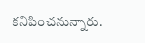కనిపించనున్నారు.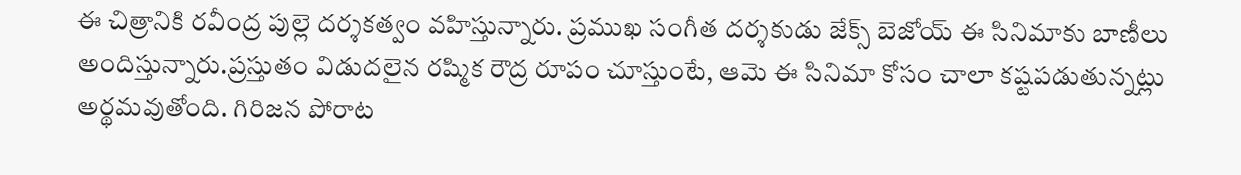ఈ చిత్రానికి రవీంద్ర పుల్లె దర్శకత్వం వహిస్తున్నారు. ప్రముఖ సంగీత దర్శకుడు జేక్స్ బెజోయ్ ఈ సినిమాకు బాణీలు అందిస్తున్నారు.ప్రస్తుతం విడుదలైన రష్మిక రౌద్ర రూపం చూస్తుంటే, ఆమె ఈ సినిమా కోసం చాలా కష్టపడుతున్నట్లు అర్థమవుతోంది. గిరిజన పోరాట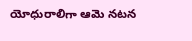యోధురాలిగా ఆమె నటన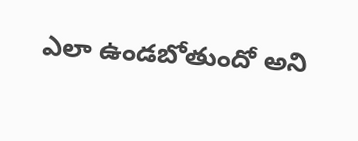ఎలా ఉండబోతుందో అని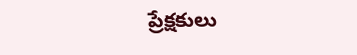ప్రేక్షకులు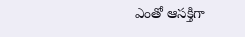ఎంతో ఆసక్తిగా